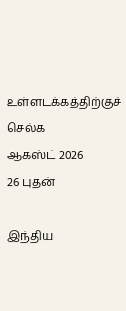உள்ளடக்கத்திற்குச் செல்க
ஆகஸ்ட் 2026
26 புதன்

இந்திய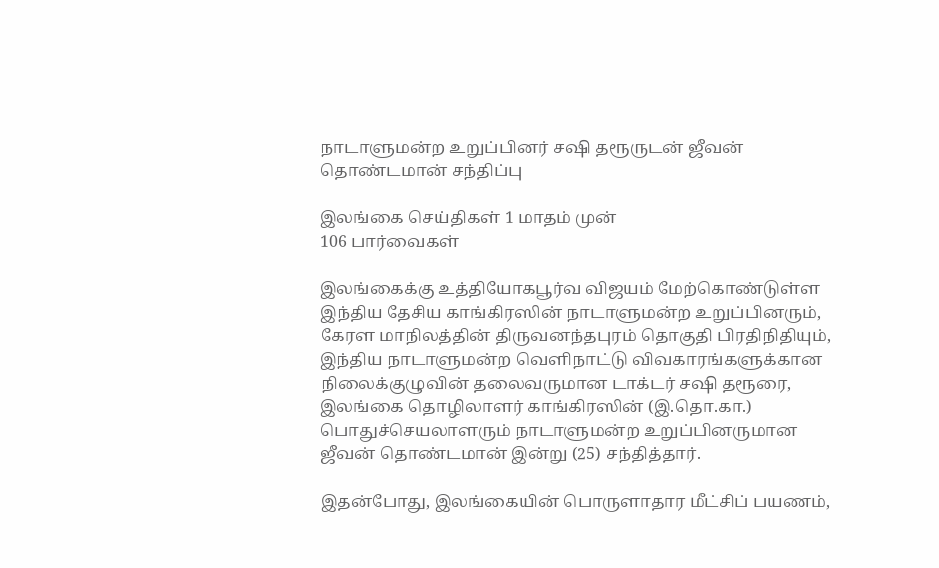நாடாளுமன்ற உறுப்பினர் சஷி தரூருடன் ஜீவன் தொண்டமான் சந்திப்பு

இலங்கை செய்திகள் 1 மாதம் முன்
106 பார்வைகள்

இலங்கைக்கு உத்தியோகபூர்வ விஜயம் மேற்கொண்டுள்ள இந்திய தேசிய காங்கிரஸின் நாடாளுமன்ற உறுப்பினரும், கேரள மாநிலத்தின் திருவனந்தபுரம் தொகுதி பிரதிநிதியும், இந்திய நாடாளுமன்ற வெளிநாட்டு விவகாரங்களுக்கான நிலைக்குழுவின் தலைவருமான டாக்டர் சஷி தரூரை, இலங்கை தொழிலாளர் காங்கிரஸின் (இ.தொ.கா.) பொதுச்செயலாளரும் நாடாளுமன்ற உறுப்பினருமான ஜீவன் தொண்டமான் இன்று (25) சந்தித்தார்.

இதன்போது, இலங்கையின் பொருளாதார மீட்சிப் பயணம்,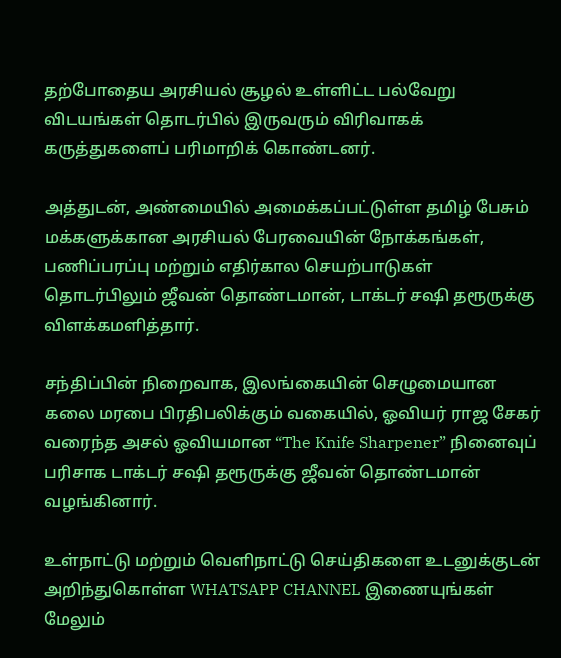தற்போதைய அரசியல் சூழல் உள்ளிட்ட பல்வேறு விடயங்கள் தொடர்பில் இருவரும் விரிவாகக் கருத்துகளைப் பரிமாறிக் கொண்டனர்.

அத்துடன், அண்மையில் அமைக்கப்பட்டுள்ள தமிழ் பேசும் மக்களுக்கான அரசியல் பேரவையின் நோக்கங்கள், பணிப்பரப்பு மற்றும் எதிர்கால செயற்பாடுகள் தொடர்பிலும் ஜீவன் தொண்டமான், டாக்டர் சஷி தரூருக்கு விளக்கமளித்தார்.

சந்திப்பின் நிறைவாக, இலங்கையின் செழுமையான கலை மரபை பிரதிபலிக்கும் வகையில், ஓவியர் ராஜ சேகர் வரைந்த அசல் ஓவியமான “The Knife Sharpener” நினைவுப் பரிசாக டாக்டர் சஷி தரூருக்கு ஜீவன் தொண்டமான் வழங்கினார்.

உள்நாட்டு மற்றும் வெளிநாட்டு செய்திகளை உடனுக்குடன் அறிந்துகொள்ள WHATSAPP CHANNEL இணையுங்கள்
மேலும்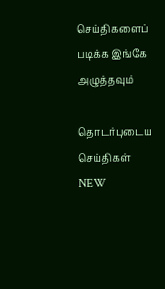செய்திகளைப் படிக்க இங்கே அழுத்தவும்

தொடர்புடைய செய்திகள் NEW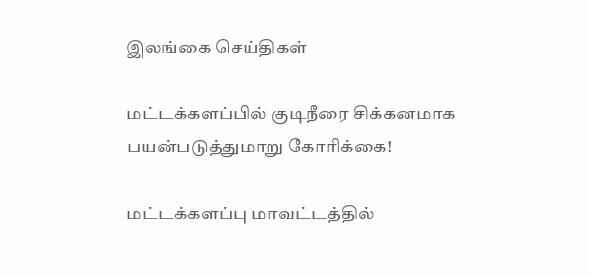இலங்கை செய்திகள்

மட்டக்களப்பில் குடிநீரை சிக்கனமாக பயன்படுத்துமாறு கோரிக்கை!

மட்டக்களப்பு மாவட்டத்தில்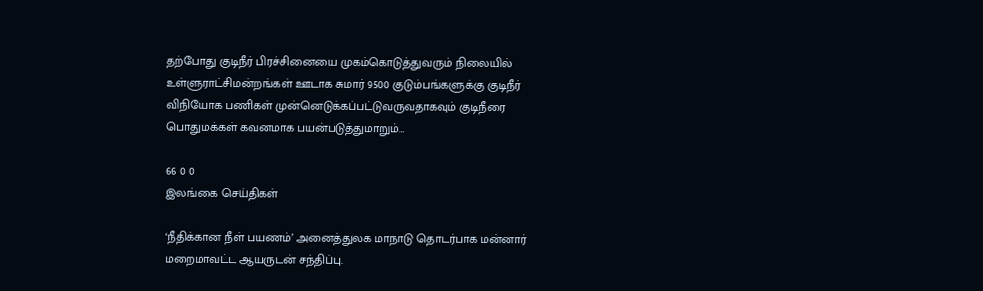தற்போது குடிநீர் பிரச்சினையை முகம்கொடுத்துவரும் நிலையில் உள்ளுராட்சிமன்றங்கள் ஊடாக சுமார் 9500 குடும்பங்களுக்கு குடிநீர் விநியோக பணிகள் முன்னெடுக்கப்பட்டுவருவதாகவும் குடிநீரை பொதுமக்கள் கவனமாக பயன்படுத்துமாறும்…

66 0 0
இலங்கை செய்திகள்

‘நீதிக்கான நீள் பயணம்’ அனைத்துலக மாநாடு தொடர்பாக மன்னார் மறைமாவட்ட ஆயருடன் சந்திப்பு.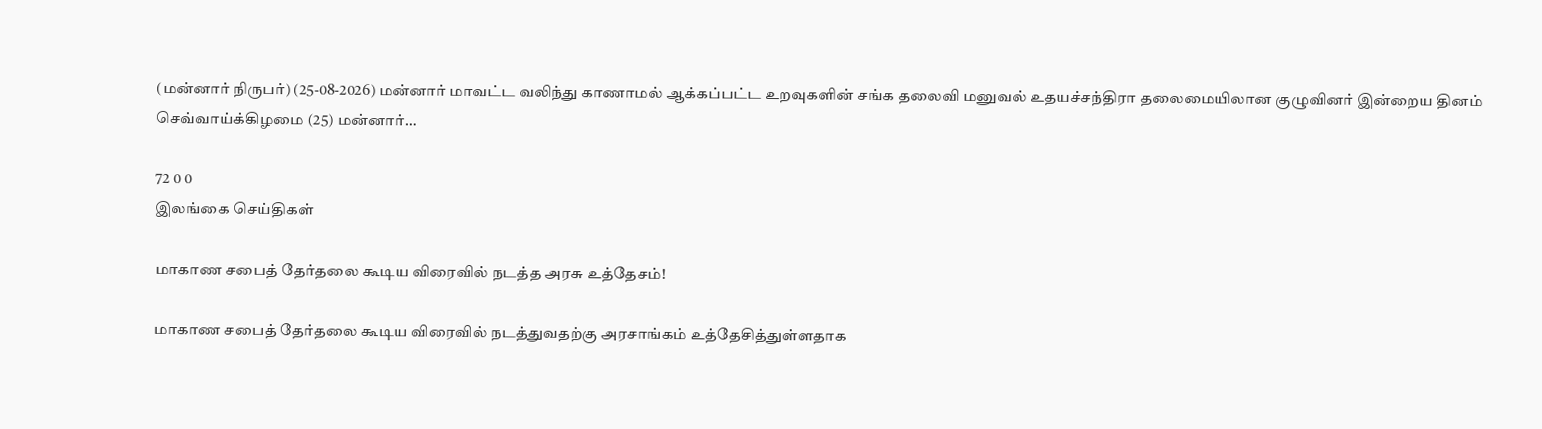(மன்னார் நிருபர்) (25-08-2026) மன்னார் மாவட்ட வலிந்து காணாமல் ஆக்கப்பட்ட உறவுகளின் சங்க தலைவி மனுவல் உதயச்சந்திரா தலைமையிலான குழுவினர் இன்றைய தினம் செவ்வாய்க்கிழமை (25) மன்னார்…

72 0 0
இலங்கை செய்திகள்

மாகாண சபைத் தேர்தலை கூடிய விரைவில் நடத்த அரசு உத்தேசம்!

மாகாண சபைத் தேர்தலை கூடிய விரைவில் நடத்துவதற்கு அரசாங்கம் உத்தேசித்துள்ளதாக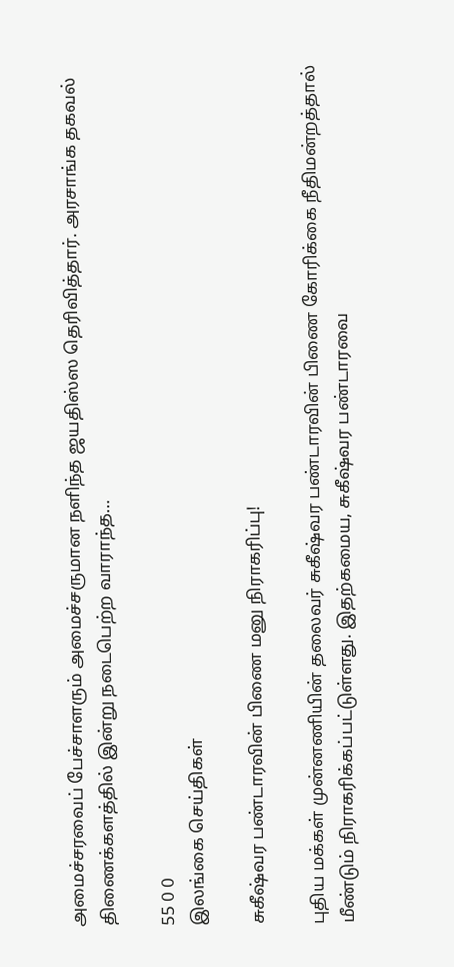அமைச்சரவைப் பேச்சாளரும் அமைச்சருமான நளிந்த ஜயதிஸ்ஸ தெரிவித்தார். அரசாங்க தகவல் திணைக்களத்தில் இன்று நடைபெற்ற வாராந்த…

55 0 0
இலங்கை செய்திகள்

சுகீஷ்வர பண்டாரவின் பிணை மனு நிராகரிப்பு!

புதிய மக்கள் முன்னணியின் தலைவர் சுகீஷ்வர பண்டாரவின் பிணை கோரிக்கை நீதிமன்றத்தால் மீண்டும் நிராகரிக்கப்பட்டுள்ளது. இதற்கமைய, சுகீஷ்வர பண்டாரவை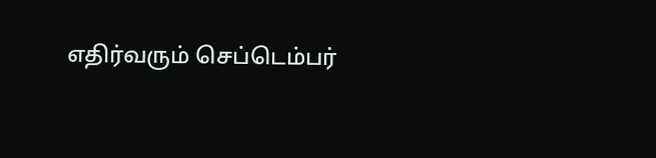எதிர்வரும் செப்டெம்பர்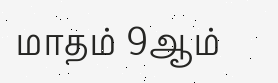மாதம் 9ஆம்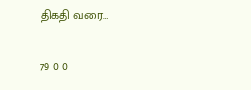திகதி வரை…

79 0 0